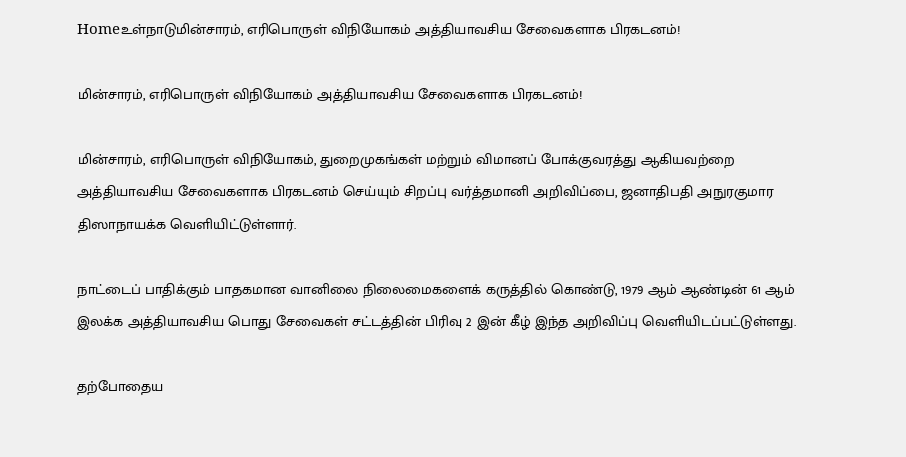Homeஉள்நாடுமின்சாரம், எரிபொருள் விநியோகம் அத்தியாவசிய சேவைகளாக பிரகடனம்!

மின்சாரம், எரிபொருள் விநியோகம் அத்தியாவசிய சேவைகளாக பிரகடனம்!

மின்சாரம், எரிபொருள் விநியோகம், துறைமுகங்கள் மற்றும் விமானப் போக்குவரத்து ஆகியவற்றை அத்தியாவசிய சேவைகளாக பிரகடனம் செய்யும் சிறப்பு வர்த்தமானி அறிவிப்பை, ஜனாதிபதி அநுரகுமார திஸாநாயக்க வெளியிட்டுள்ளார்.

நாட்டைப் பாதிக்கும் பாதகமான வானிலை நிலைமைகளைக் கருத்தில் கொண்டு, 1979 ஆம் ஆண்டின் 61 ஆம் இலக்க அத்தியாவசிய பொது சேவைகள் சட்டத்தின் பிரிவு 2 இன் கீழ் இந்த அறிவிப்பு வெளியிடப்பட்டுள்ளது.

தற்போதைய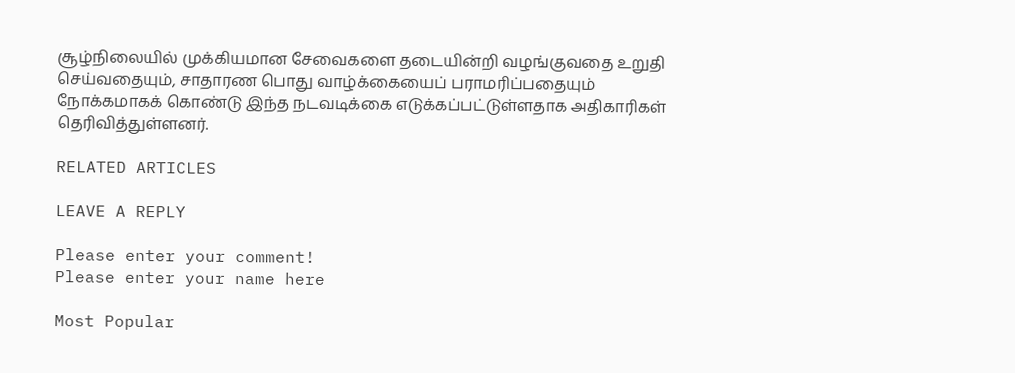சூழ்நிலையில் முக்கியமான சேவைகளை தடையின்றி வழங்குவதை உறுதி செய்வதையும், சாதாரண பொது வாழ்க்கையைப் பராமரிப்பதையும் நோக்கமாகக் கொண்டு இந்த நடவடிக்கை எடுக்கப்பட்டுள்ளதாக அதிகாரிகள் தெரிவித்துள்ளனர்.

RELATED ARTICLES

LEAVE A REPLY

Please enter your comment!
Please enter your name here

Most Popular